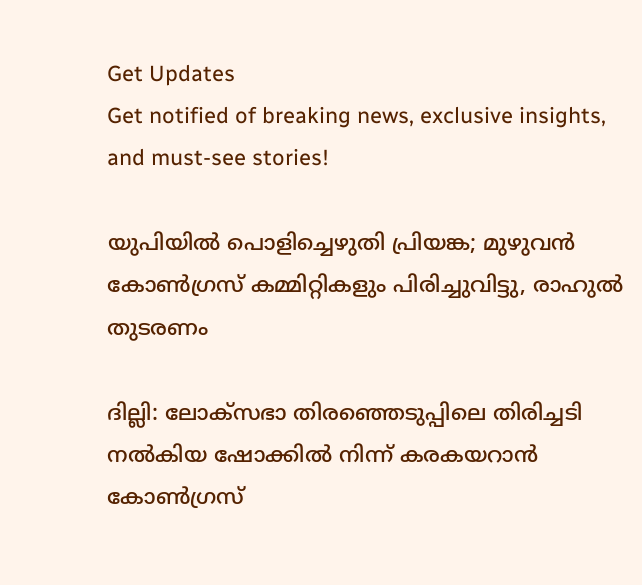Get Updates
Get notified of breaking news, exclusive insights, and must-see stories!

യുപിയില്‍ പൊളിച്ചെഴുതി പ്രിയങ്ക; മുഴുവന്‍ കോണ്‍ഗ്രസ് കമ്മിറ്റികളും പിരിച്ചുവിട്ടു, രാഹുല്‍ തുടരണം

ദില്ലി: ലോക്‌സഭാ തിരഞ്ഞെടുപ്പിലെ തിരിച്ചടി നല്‍കിയ ഷോക്കില്‍ നിന്ന് കരകയറാന്‍ കോണ്‍ഗ്രസ്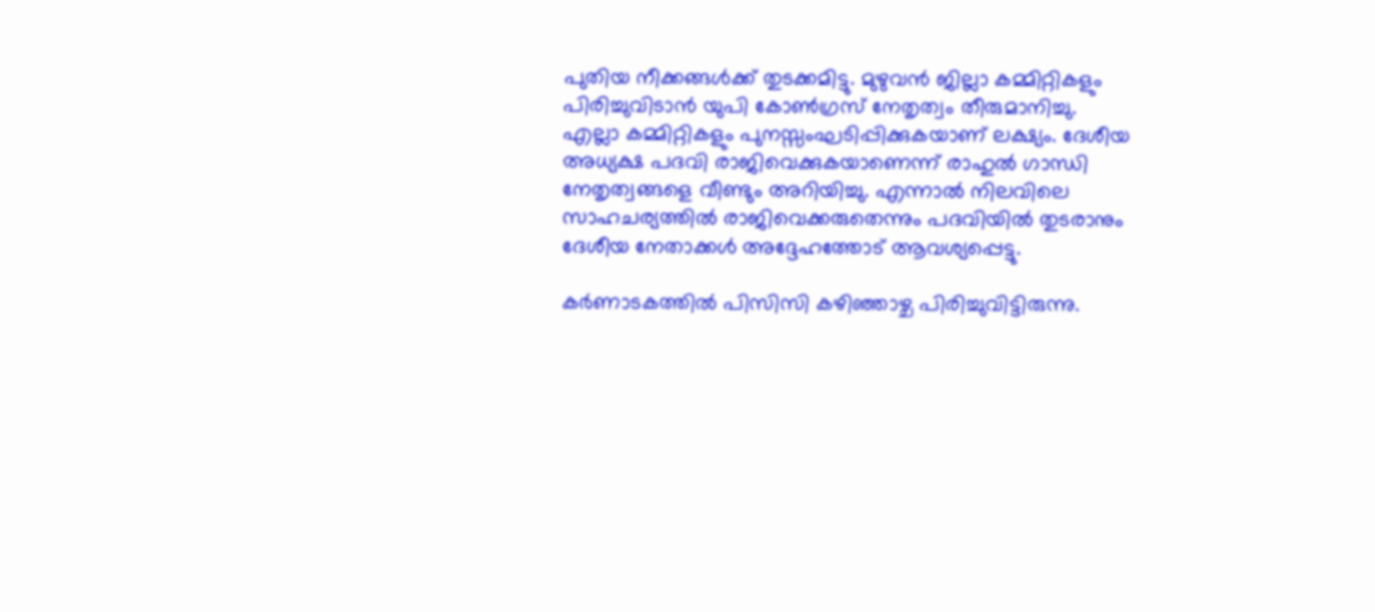പുതിയ നീക്കങ്ങള്‍ക്ക് തുടക്കമിട്ടു. മുഴുവന്‍ ജില്ലാ കമ്മിറ്റികളും പിരിച്ചുവിടാന്‍ യുപി കോണ്‍ഗ്രസ് നേതൃത്വം തീരുമാനിച്ചു. എല്ലാ കമ്മിറ്റികളും പുനസ്സംഘടിപ്പിക്കുകയാണ് ലക്ഷ്യം. ദേശീയ അധ്യക്ഷ പദവി രാജിവെക്കുകയാണെന്ന് രാഹുല്‍ ഗാന്ധി നേതൃത്വങ്ങളെ വീണ്ടും അറിയിച്ചു. എന്നാല്‍ നിലവിലെ സാഹചര്യത്തില്‍ രാജിവെക്കരുതെന്നും പദവിയില്‍ തുടരാനും ദേശീയ നേതാക്കള്‍ അദ്ദേഹത്തോട് ആവശ്യപ്പെട്ടു.

കര്‍ണാടകത്തില്‍ പിസിസി കഴിഞ്ഞാഴ്ച പിരിച്ചുവിട്ടിരുന്നു.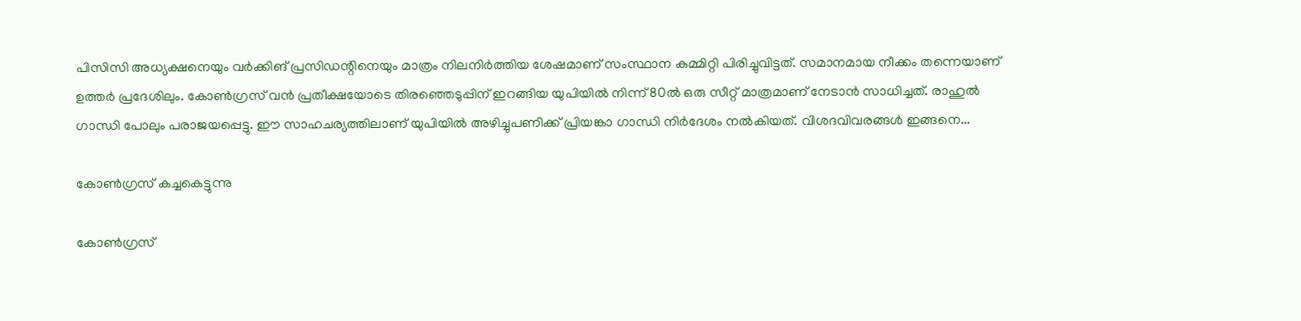പിസിസി അധ്യക്ഷനെയും വര്‍ക്കിങ് പ്രസിഡന്റിനെയും മാത്രം നിലനിര്‍ത്തിയ ശേഷമാണ് സംസ്ഥാന കമ്മിറ്റി പിരിച്ചുവിട്ടത്. സമാനമായ നീക്കം തന്നെയാണ് ഉത്തര്‍ പ്രദേശിലും. കോണ്‍ഗ്രസ് വന്‍ പ്രതീക്ഷയോടെ തിരഞ്ഞെടുപ്പിന് ഇറങ്ങിയ യുപിയില്‍ നിന്ന് 80ല്‍ ഒരു സീറ്റ് മാത്രമാണ് നേടാന്‍ സാധിച്ചത്. രാഹുല്‍ ഗാന്ധി പോലും പരാജയപ്പെട്ടു. ഈ സാഹചര്യത്തിലാണ് യുപിയില്‍ അഴിച്ചുപണിക്ക് പ്രിയങ്കാ ഗാന്ധി നിര്‍ദേശം നല്‍കിയത്. വിശദവിവരങ്ങള്‍ ഇങ്ങനെ...

കോണ്‍ഗ്രസ് കച്ചകെട്ടുന്നു

കോണ്‍ഗ്രസ്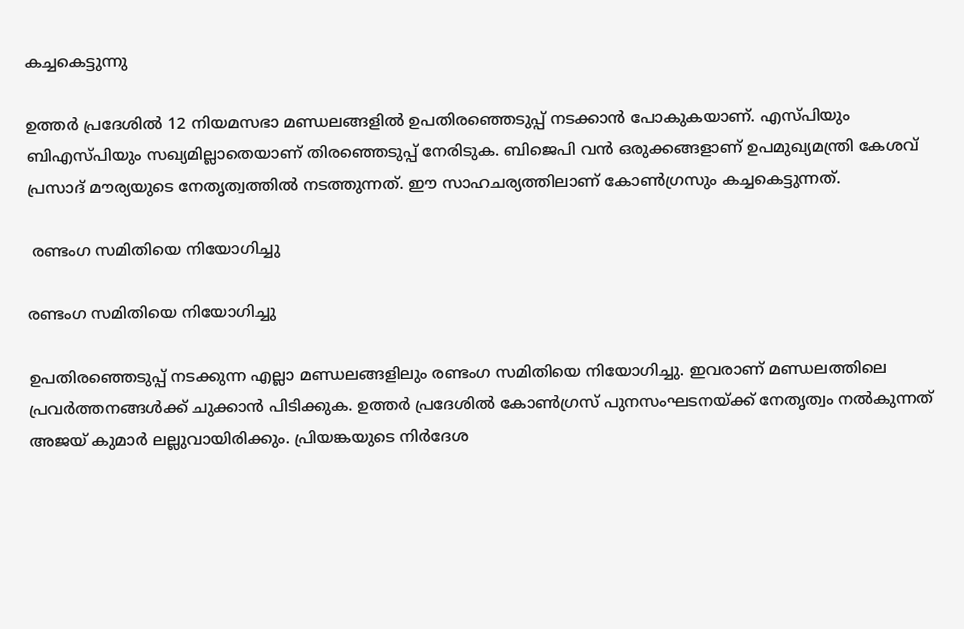കച്ചകെട്ടുന്നു

ഉത്തര്‍ പ്രദേശില്‍ 12 നിയമസഭാ മണ്ഡലങ്ങളില്‍ ഉപതിരഞ്ഞെടുപ്പ് നടക്കാന്‍ പോകുകയാണ്. എസ്പിയും ബിഎസ്പിയും സഖ്യമില്ലാതെയാണ് തിരഞ്ഞെടുപ്പ് നേരിടുക. ബിജെപി വന്‍ ഒരുക്കങ്ങളാണ് ഉപമുഖ്യമന്ത്രി കേശവ് പ്രസാദ് മൗര്യയുടെ നേതൃത്വത്തില്‍ നടത്തുന്നത്. ഈ സാഹചര്യത്തിലാണ് കോണ്‍ഗ്രസും കച്ചകെട്ടുന്നത്.

 രണ്ടംഗ സമിതിയെ നിയോഗിച്ചു

രണ്ടംഗ സമിതിയെ നിയോഗിച്ചു

ഉപതിരഞ്ഞെടുപ്പ് നടക്കുന്ന എല്ലാ മണ്ഡലങ്ങളിലും രണ്ടംഗ സമിതിയെ നിയോഗിച്ചു. ഇവരാണ് മണ്ഡലത്തിലെ പ്രവര്‍ത്തനങ്ങള്‍ക്ക് ചുക്കാന്‍ പിടിക്കുക. ഉത്തര്‍ പ്രദേശില്‍ കോണ്‍ഗ്രസ് പുനസംഘടനയ്ക്ക് നേതൃത്വം നല്‍കുന്നത് അജയ് കുമാര്‍ ലല്ലുവായിരിക്കും. പ്രിയങ്കയുടെ നിര്‍ദേശ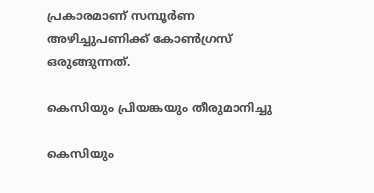പ്രകാരമാണ് സമ്പൂര്‍ണ അഴിച്ചുപണിക്ക് കോണ്‍ഗ്രസ് ഒരുങ്ങുന്നത്.

കെസിയും പ്രിയങ്കയും തീരുമാനിച്ചു

കെസിയും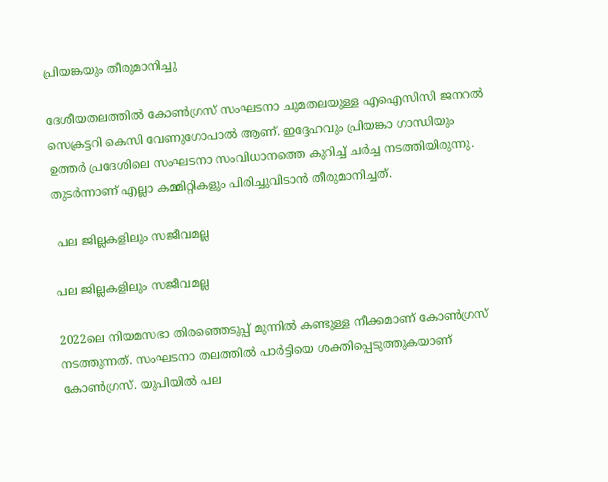പ്രിയങ്കയും തീരുമാനിച്ചു

ദേശീയതലത്തില്‍ കോണ്‍ഗ്രസ് സംഘടനാ ചുമതലയുള്ള എഐസിസി ജനറല്‍ സെക്രട്ടറി കെസി വേണുഗോപാല്‍ ആണ്. ഇദ്ദേഹവും പ്രിയങ്കാ ഗാന്ധിയും ഉത്തര്‍ പ്രദേശിലെ സംഘടനാ സംവിധാനത്തെ കുറിച്ച് ചര്‍ച്ച നടത്തിയിരുന്നു. തുടര്‍ന്നാണ് എല്ലാ കമ്മിറ്റികളും പിരിച്ചുവിടാന്‍ തീരുമാനിച്ചത്.

 പല ജില്ലകളിലും സജീവമല്ല

പല ജില്ലകളിലും സജീവമല്ല

2022ലെ നിയമസഭാ തിരഞ്ഞെടുപ്പ് മുന്നില്‍ കണ്ടുള്ള നീക്കമാണ് കോണ്‍ഗ്രസ് നടത്തുന്നത്. സംഘടനാ തലത്തില്‍ പാര്‍ട്ടിയെ ശക്തിപ്പെടുത്തുകയാണ് കോണ്‍ഗ്രസ്. യുപിയില്‍ പല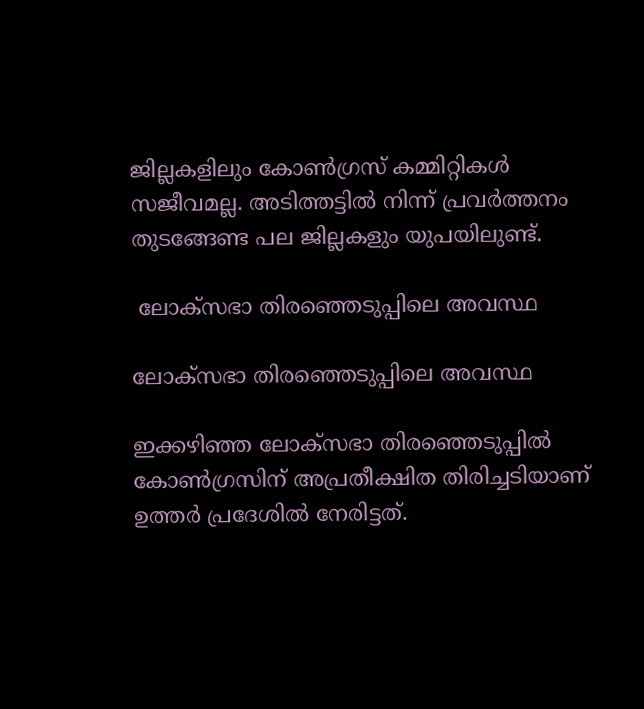ജില്ലകളിലും കോണ്‍ഗ്രസ് കമ്മിറ്റികള്‍ സജീവമല്ല. അടിത്തട്ടില്‍ നിന്ന് പ്രവര്‍ത്തനം തുടങ്ങേണ്ട പല ജില്ലകളും യുപയിലുണ്ട്.

 ലോക്‌സഭാ തിരഞ്ഞെടുപ്പിലെ അവസ്ഥ

ലോക്‌സഭാ തിരഞ്ഞെടുപ്പിലെ അവസ്ഥ

ഇക്കഴിഞ്ഞ ലോക്‌സഭാ തിരഞ്ഞെടുപ്പില്‍ കോണ്‍ഗ്രസിന് അപ്രതീക്ഷിത തിരിച്ചടിയാണ് ഉത്തര്‍ പ്രദേശില്‍ നേരിട്ടത്.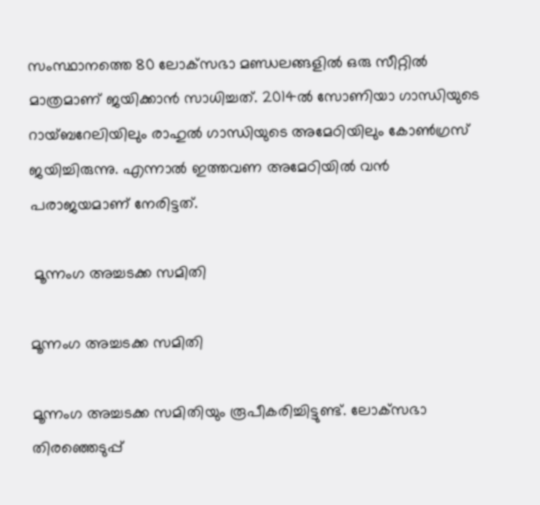സംസ്ഥാനത്തെ 80 ലോക്‌സഭാ മണ്ഡലങ്ങളില്‍ ഒരു സീറ്റില്‍ മാത്രമാണ് ജയിക്കാന്‍ സാധിച്ചത്. 2014ല്‍ സോണിയാ ഗാന്ധിയുടെ റായ്ബറേലിയിലും രാഹുല്‍ ഗാന്ധിയുടെ അമേഠിയിലും കോണ്‍ഗ്രസ് ജയിച്ചിരുന്നു. എന്നാല്‍ ഇത്തവണ അമേഠിയില്‍ വന്‍ പരാജയമാണ് നേരിട്ടത്.

 മൂന്നംഗ അച്ചടക്ക സമിതി

മൂന്നംഗ അച്ചടക്ക സമിതി

മൂന്നംഗ അച്ചടക്ക സമിതിയും രൂപീകരിച്ചിട്ടുണ്ട്. ലോക്‌സഭാ തിരഞ്ഞെടുപ്പ്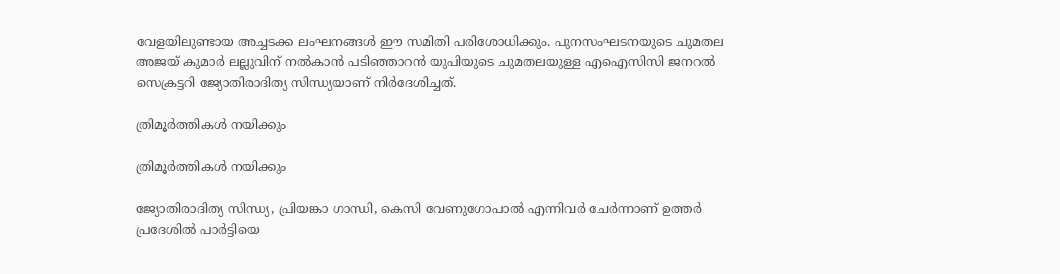വേളയിലുണ്ടായ അച്ചടക്ക ലംഘനങ്ങള്‍ ഈ സമിതി പരിശോധിക്കും. പുനസംഘടനയുടെ ചുമതല അജയ് കുമാര്‍ ലല്ലുവിന് നല്‍കാന്‍ പടിഞ്ഞാറന്‍ യുപിയുടെ ചുമതലയുള്ള എഐസിസി ജനറല്‍ സെക്രട്ടറി ജ്യോതിരാദിത്യ സിന്ധ്യയാണ് നിര്‍ദേശിച്ചത്.

ത്രിമൂര്‍ത്തികള്‍ നയിക്കും

ത്രിമൂര്‍ത്തികള്‍ നയിക്കും

ജ്യോതിരാദിത്യ സിന്ധ്യ, പ്രിയങ്കാ ഗാന്ധി, കെസി വേണുഗോപാല്‍ എന്നിവര്‍ ചേര്‍ന്നാണ് ഉത്തര്‍ പ്രദേശില്‍ പാര്‍ട്ടിയെ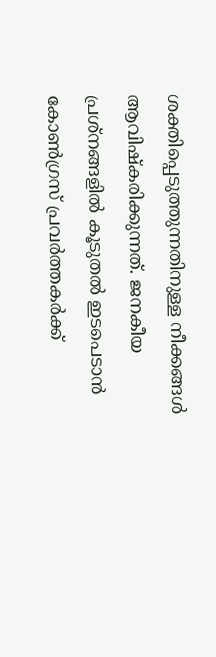ശക്തിപ്പെടുത്തുന്നതിനുള്ള നീക്കങ്ങള്‍ ആവിഷ്‌കരിക്കുന്നത്. ജനകീയ പ്രശ്‌നങ്ങളില്‍ കൂടുതല്‍ ഇടപെടാന്‍ കോണ്‍ഗ്രസ് പ്രവര്‍ത്തകര്‍ക്ക്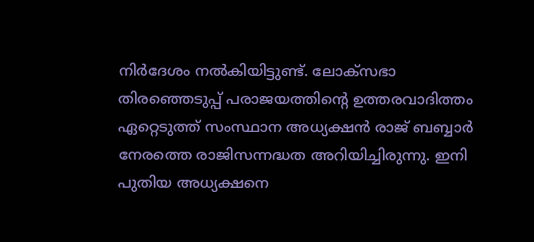നിര്‍ദേശം നല്‍കിയിട്ടുണ്ട്. ലോക്‌സഭാ തിരഞ്ഞെടുപ്പ് പരാജയത്തിന്റെ ഉത്തരവാദിത്തം ഏറ്റെടുത്ത് സംസ്ഥാന അധ്യക്ഷന്‍ രാജ് ബബ്ബാര്‍ നേരത്തെ രാജിസന്നദ്ധത അറിയിച്ചിരുന്നു. ഇനി പുതിയ അധ്യക്ഷനെ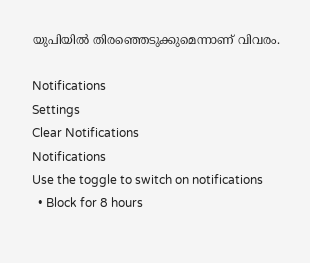യുപിയില്‍ തിരഞ്ഞെടുക്കുമെന്നാണ് വിവരം.

Notifications
Settings
Clear Notifications
Notifications
Use the toggle to switch on notifications
  • Block for 8 hours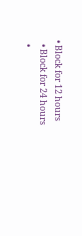• Block for 12 hours
  • Block for 24 hours
  •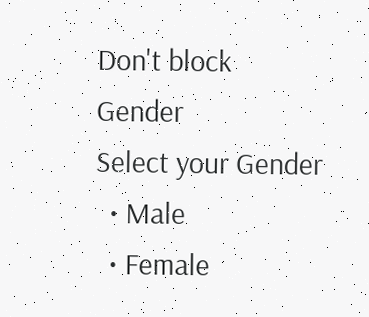Don't block
Gender
Select your Gender
  • Male
  • Female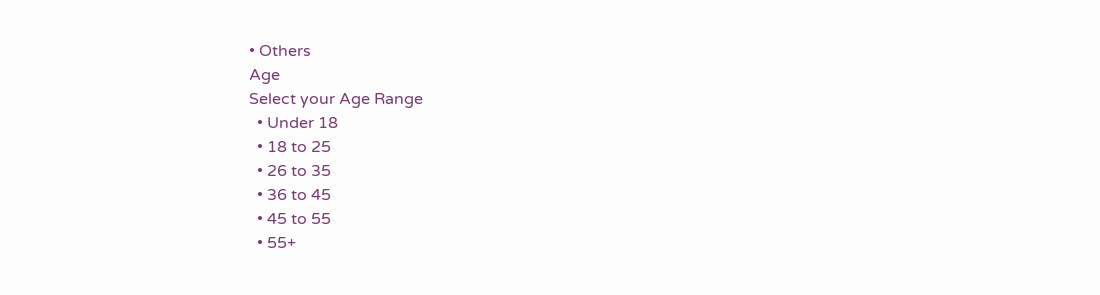• Others
Age
Select your Age Range
  • Under 18
  • 18 to 25
  • 26 to 35
  • 36 to 45
  • 45 to 55
  • 55+